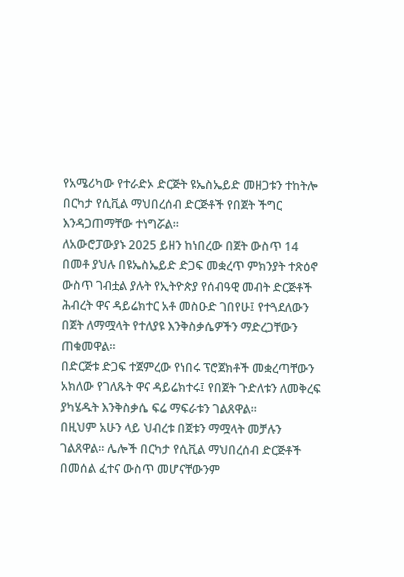የአሜሪካው የተራድኦ ድርጅት ዩኤስኤይድ መዘጋቱን ተከትሎ በርካታ የሲቪል ማህበረሰብ ድርጅቶች የበጀት ችግር እንዳጋጠማቸው ተነግሯል።
ለአውሮፓውያኑ 2025 ይዘን ከነበረው በጀት ውስጥ 14 በመቶ ያህሉ በዩኤስኤይድ ድጋፍ መቋረጥ ምክንያት ተጽዕኖ ውስጥ ገብቷል ያሉት የኢትዮጵያ የሰብዓዊ መብት ድርጅቶች ሕብረት ዋና ዳይሬክተር አቶ መስዑድ ገበየሁ፤ የተጓደለውን በጀት ለማሟላት የተለያዩ እንቅስቃሴዎችን ማድረጋቸውን ጠቁመዋል።
በድርጅቱ ድጋፍ ተጀምረው የነበሩ ፕሮጀክቶች መቋረጣቸውን አክለው የገለጹት ዋና ዳይሬክተሩ፤ የበጀት ጉድለቱን ለመቅረፍ ያካሄዱት እንቅስቃሴ ፍሬ ማፍራቱን ገልጸዋል።
በዚህም አሁን ላይ ህብረቱ በጀቱን ማሟላት መቻሉን ገልጸዋል። ሌሎች በርካታ የሲቪል ማህበረሰብ ድርጅቶች በመሰል ፈተና ውስጥ መሆናቸውንም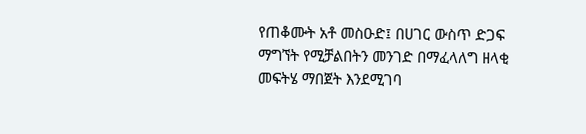የጠቆሙት አቶ መስዑድ፤ በሀገር ውስጥ ድጋፍ ማግኘት የሚቻልበትን መንገድ በማፈላለግ ዘላቂ መፍትሄ ማበጀት እንደሚገባ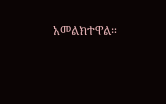አመልክተዋል።